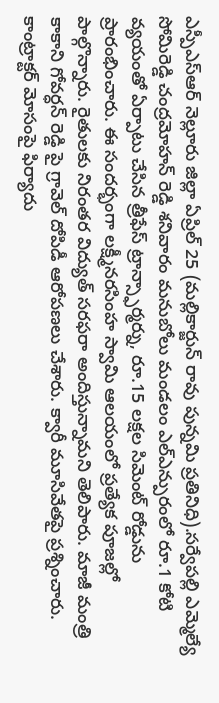ఎస్పీఎస్ఆర్ నెల్లూరు జిల్లా ఏప్రిల్ 25 (మల్లికార్జున్ రావు పున్నమి ప్రతినిధి).సర్వేపల్లి ఎమ్మెల్యే సోమిరెడ్డి చంద్రమోహన్ రెడ్డి శనివారం మనుబోలు మండలం ఎల్ఎన్పురంలో రూ.1 కోటి వ్యయంతో ఏర్పాటు చేసిన త్రీఫేస్ ట్రాన్స్ఫార్మర్ను, రూ.15 లక్షల సిమెంట్ రోడ్డును ప్రారంభించారు. ఈ సందర్భంగా లక్ష్మీనరసింహ స్వామి ఆలయంలో ప్రత్యేక పూజల్లో పాల్గొన్నారు. రైతులకు నిరంతర విద్యుత్ సరఫరా అందిస్తున్నామని తెలిపారు. మాజీ మంత్రి కాకాని గోవర్ధన్ రెడ్డి పై గ్రావెల్ దోపిడీ ఆరోపణలు చేశారు. క్వారీ మూసివేతపై ప్రశ్నించారు. కాంట్రాక్టర్ మోసంపై ఫిర్యాదు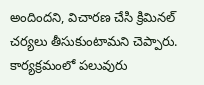అందిందని, విచారణ చేసి క్రిమినల్ చర్యలు తీసుకుంటామని చెప్పారు. కార్యక్రమంలో పలువురు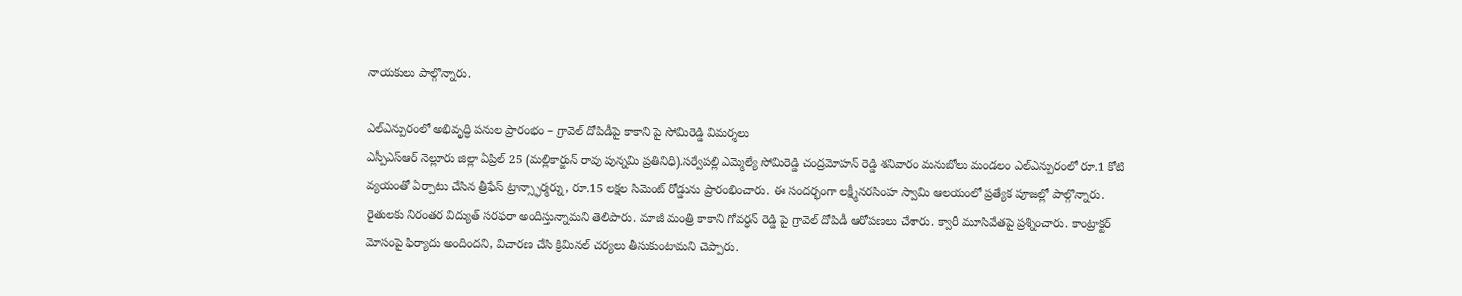నాయకులు పాల్గొన్నారు.

ఎల్ఎన్పురంలో అభివృద్ధి పనుల ప్రారంభం – గ్రావెల్ దోపిడీపై కాకాని పై సోమిరెడ్డి విమర్శలు
ఎస్పీఎస్ఆర్ నెల్లూరు జిల్లా ఏప్రిల్ 25 (మల్లికార్జున్ రావు పున్నమి ప్రతినిధి).సర్వేపల్లి ఎమ్మెల్యే సోమిరెడ్డి చంద్రమోహన్ రెడ్డి శనివారం మనుబోలు మండలం ఎల్ఎన్పురంలో రూ.1 కోటి వ్యయంతో ఏర్పాటు చేసిన త్రీఫేస్ ట్రాన్స్ఫార్మర్ను, రూ.15 లక్షల సిమెంట్ రోడ్డును ప్రారంభించారు. ఈ సందర్భంగా లక్ష్మీనరసింహ స్వామి ఆలయంలో ప్రత్యేక పూజల్లో పాల్గొన్నారు. రైతులకు నిరంతర విద్యుత్ సరఫరా అందిస్తున్నామని తెలిపారు. మాజీ మంత్రి కాకాని గోవర్ధన్ రెడ్డి పై గ్రావెల్ దోపిడీ ఆరోపణలు చేశారు. క్వారీ మూసివేతపై ప్రశ్నించారు. కాంట్రాక్టర్ మోసంపై ఫిర్యాదు అందిందని, విచారణ చేసి క్రిమినల్ చర్యలు తీసుకుంటామని చెప్పారు.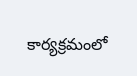కార్యక్రమంలో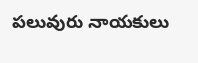పలువురు నాయకులు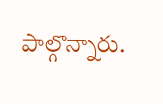పాల్గొన్నారు.